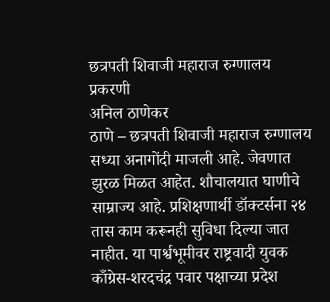छत्रपती शिवाजी महाराज रुग्णालय प्रकरणी
अनिल ठाणेकर
ठाणे – छत्रपती शिवाजी महाराज रुग्णालय सध्या अनागोंदी माजली आहे. जेवणात झुरळ मिळत आहेत. शौचालयात घाणीचे साम्राज्य आहे. प्रशिक्षणार्थी डॉक्टर्सना २४ तास काम करूनही सुविधा दिल्या जात नाहीत. या पार्श्वभूमीवर राष्ट्रवादी युवक काँग्रेस-शरदचंद्र पवार पक्षाच्या प्रदेश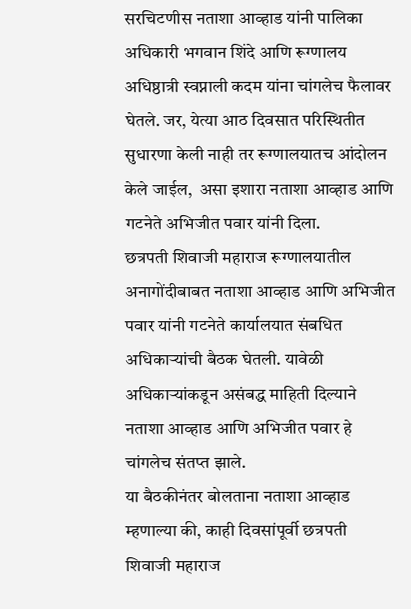सरचिटणीस नताशा आव्हाड यांनी पालिका अधिकारी भगवान शिंदे आणि रूग्णालय अधिष्ठात्री स्वप्नाली कदम यांना चांगलेच फैलावर घेतले. जर, येत्या आठ दिवसात परिस्थितीत सुधारणा केली नाही तर रूग्णालयातच आंदोलन केले जाईल,  असा इशारा नताशा आव्हाड आणि गटनेते अभिजीत पवार यांनी दिला.
छत्रपती शिवाजी महाराज रूग्णालयातील अनागोंदीबाबत नताशा आव्हाड आणि अभिजीत पवार यांनी गटनेते कार्यालयात संबधित अधिकाऱ्यांची बैठक घेतली. यावेळी अधिकाऱ्यांकडून असंबद्ध माहिती दिल्याने नताशा आव्हाड आणि अभिजीत पवार हे चांगलेच संतप्त झाले.
या बैठकीनंतर बोलताना नताशा आव्हाड म्हणाल्या की, काही दिवसांपूर्वी छत्रपती शिवाजी महाराज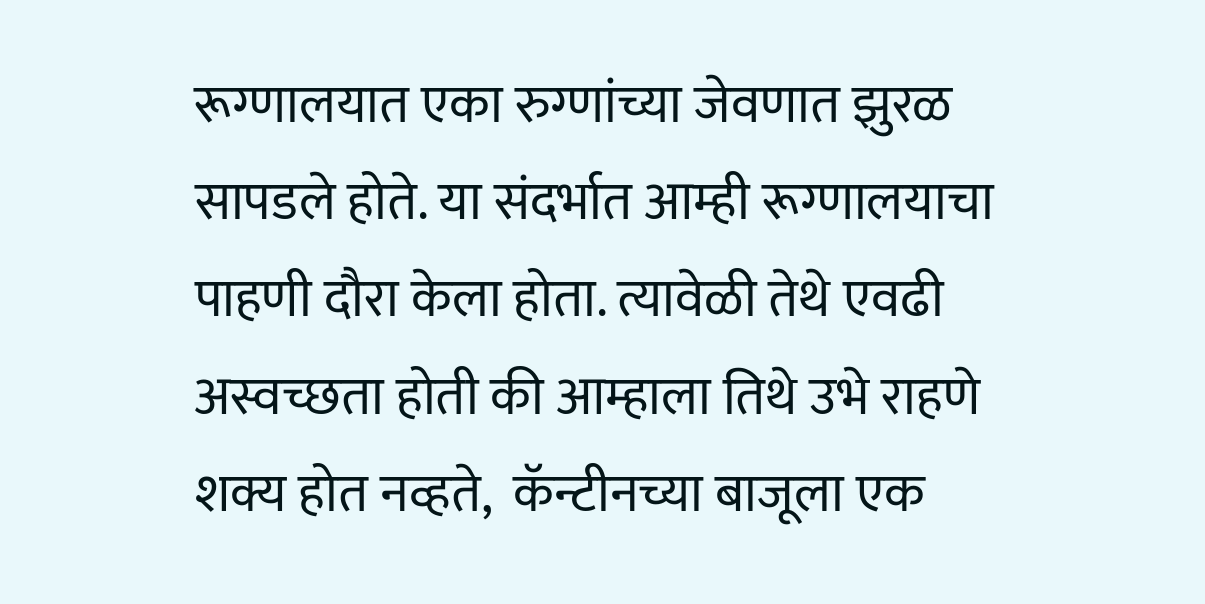रूग्णालयात एका रुग्णांच्या जेवणात झुरळ सापडले होते. या संदर्भात आम्ही रूग्णालयाचा पाहणी दौरा केला होता. त्यावेळी तेथे एवढी अस्वच्छता होती की आम्हाला तिथे उभे राहणे शक्य होत नव्हते,  कॅन्टीनच्या बाजूला एक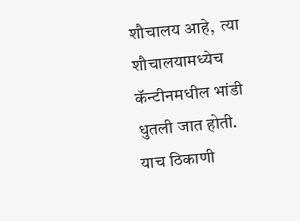शौचालय आहे,  त्या शौचालयामध्येच  कॅन्टीनमधील भांडी धुतली जात होती. याच ठिकाणी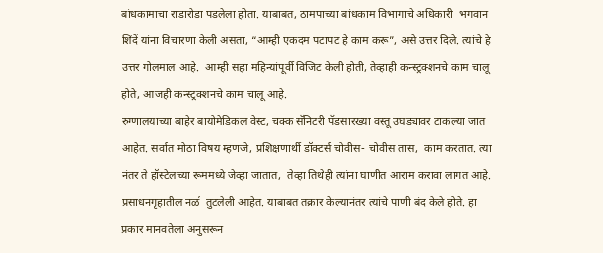बांधकामाचा राडारोडा पडलेला होता. याबाबत, ठामपाच्या बांधकाम विभागाचे अधिकारी  भगवान शिंदें यांना विचारणा केली असता, “आम्ही एकदम पटापट हे काम करू”, असे उत्तर दिले. त्यांचे हे उत्तर गोलमाल आहे.  आम्ही सहा महिन्यांपूर्वी विजिट केली होती, तेव्हाही कन्स्ट्रक्शनचे काम चालू होते, आजही कन्स्ट्रक्शनचे काम चालू आहे.
रुग्णालयाच्या बाहेर बायोमेडिकल वेस्ट, चक्क सॅनिटरी पॅडसारख्या वस्तू उघड्यावर टाकल्या जात आहेत. सर्वात मोठा विषय म्हणजे, प्रशिक्षणार्थी डॉक्टर्स चोवीस- चोवीस तास,  काम करतात. त्या नंतर ते हॉस्टेलच्या रूममध्ये जेव्हा जातात,  तेव्हा तिथेही त्यांना घाणीत आराम करावा लागत आहे. प्रसाधनगृहातील नळ॔  तुटलेली आहेत. याबाबत तक्रार केल्यानंतर त्यांचे पाणी बंद केले होते. हा प्रकार मानवतेला अनुसरून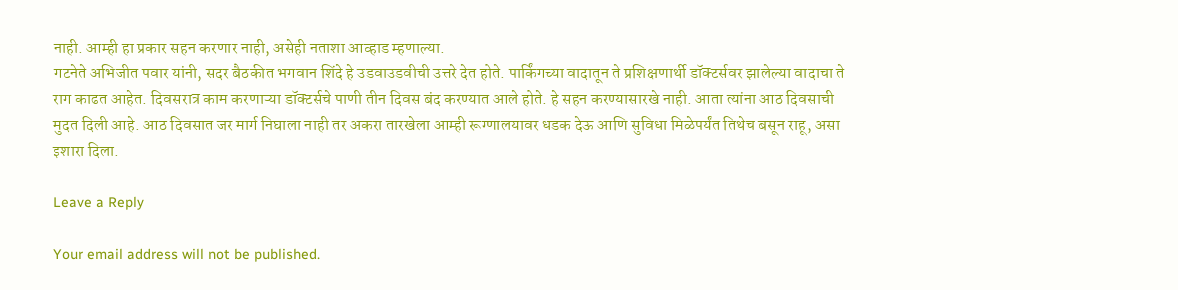नाही. आम्ही हा प्रकार सहन करणार नाही, असेही नताशा आव्हाड म्हणाल्या.
गटनेते अभिजीत पवार यांनी, सदर बैठकीत भगवान शिंदे हे उडवाउडवीची उत्तरे देत होते. पार्किंगच्या वादातून ते प्रशिक्षणार्थी डॉक्टर्सवर झालेल्या वादाचा ते राग काढत आहेत. दिवसरात्र काम करणाऱ्या डॉक्टर्सचे पाणी तीन दिवस बंद करण्यात आले होते. हे सहन करण्यासारखे नाही. आता त्यांना आठ दिवसाची मुदत दिली आहे. आठ दिवसात जर मार्ग निघाला नाही तर अकरा तारखेला आम्ही रूग्णालयावर धडक देऊ आणि सुविधा मिळेपर्यंत तिथेच बसून राहू, असा इशारा दिला.

Leave a Reply

Your email address will not be published.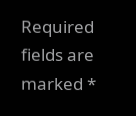Required fields are marked *